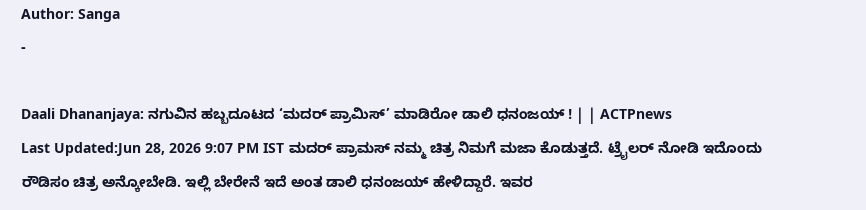Author: Sanga
-

Daali Dhananjaya: ನಗುವಿನ ಹಬ್ಬದೂಟದ ‘ಮದರ್ ಪ್ರಾಮಿಸ್’ ಮಾಡಿರೋ ಡಾಲಿ ಧನಂಜಯ್ ! | | ACTPnews
Last Updated:Jun 28, 2026 9:07 PM IST ಮದರ್ ಪ್ರಾಮಸ್ ನಮ್ಮ ಚಿತ್ರ ನಿಮಗೆ ಮಜಾ ಕೊಡುತ್ತದೆ. ಟ್ರೈಲರ್ ನೋಡಿ ಇದೊಂದು ರೌಡಿಸಂ ಚಿತ್ರ ಅನ್ಕೋಬೇಡಿ. ಇಲ್ಲಿ ಬೇರೇನೆ ಇದೆ ಅಂತ ಡಾಲಿ ಧನಂಜಯ್ ಹೇಳಿದ್ದಾರೆ. ಇವರ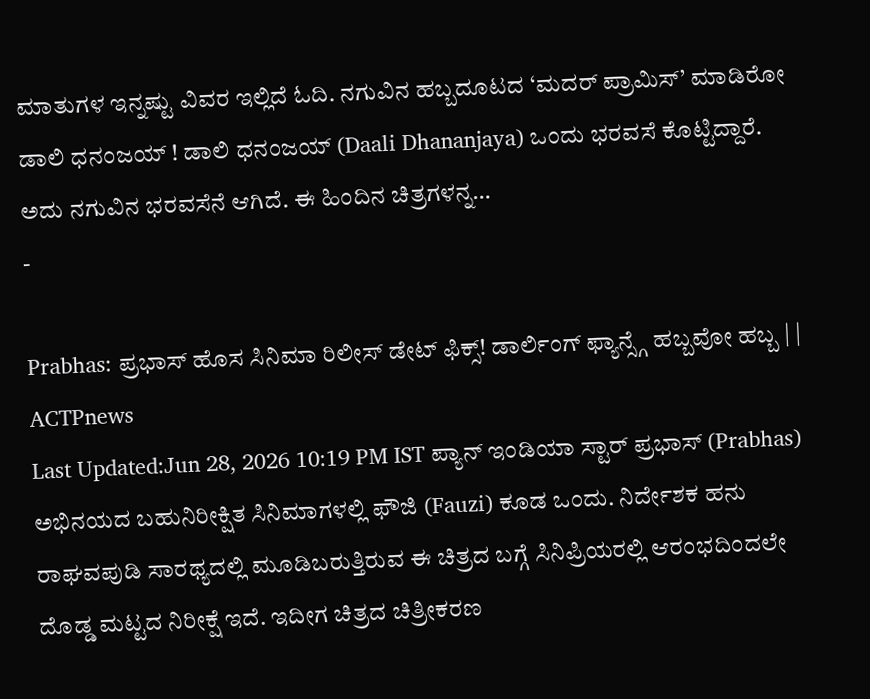ಮಾತುಗಳ ಇನ್ನಷ್ಟು ವಿವರ ಇಲ್ಲಿದೆ ಓದಿ. ನಗುವಿನ ಹಬ್ಬದೂಟದ ‘ಮದರ್ ಪ್ರಾಮಿಸ್’ ಮಾಡಿರೋ ಡಾಲಿ ಧನಂಜಯ್ ! ಡಾಲಿ ಧನಂಜಯ್ (Daali Dhananjaya) ಒಂದು ಭರವಸೆ ಕೊಟ್ಟಿದ್ದಾರೆ. ಅದು ನಗುವಿನ ಭರವಸೆನೆ ಆಗಿದೆ. ಈ ಹಿಂದಿನ ಚಿತ್ರಗಳನ್ನ…
-

Prabhas: ಪ್ರಭಾಸ್ ಹೊಸ ಸಿನಿಮಾ ರಿಲೀಸ್ ಡೇಟ್ ಫಿಕ್ಸ್! ಡಾರ್ಲಿಂಗ್ ಫ್ಯಾನ್ಸ್ಗೆ ಹಬ್ಬವೋ ಹಬ್ಬ | | ACTPnews
Last Updated:Jun 28, 2026 10:19 PM IST ಪ್ಯಾನ್ ಇಂಡಿಯಾ ಸ್ಟಾರ್ ಪ್ರಭಾಸ್ (Prabhas) ಅಭಿನಯದ ಬಹುನಿರೀಕ್ಷಿತ ಸಿನಿಮಾಗಳಲ್ಲಿ ಫೌಜಿ (Fauzi) ಕೂಡ ಒಂದು. ನಿರ್ದೇಶಕ ಹನು ರಾಘವಪುಡಿ ಸಾರಥ್ಯದಲ್ಲಿ ಮೂಡಿಬರುತ್ತಿರುವ ಈ ಚಿತ್ರದ ಬಗ್ಗೆ ಸಿನಿಪ್ರಿಯರಲ್ಲಿ ಆರಂಭದಿಂದಲೇ ದೊಡ್ಡ ಮಟ್ಟದ ನಿರೀಕ್ಷೆ ಇದೆ. ಇದೀಗ ಚಿತ್ರದ ಚಿತ್ರೀಕರಣ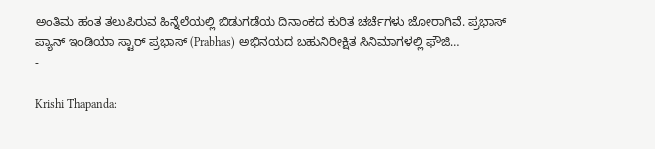ಅಂತಿಮ ಹಂತ ತಲುಪಿರುವ ಹಿನ್ನೆಲೆಯಲ್ಲಿ ಬಿಡುಗಡೆಯ ದಿನಾಂಕದ ಕುರಿತ ಚರ್ಚೆಗಳು ಜೋರಾಗಿವೆ. ಪ್ರಭಾಸ್ ಪ್ಯಾನ್ ಇಂಡಿಯಾ ಸ್ಟಾರ್ ಪ್ರಭಾಸ್ (Prabhas) ಅಭಿನಯದ ಬಹುನಿರೀಕ್ಷಿತ ಸಿನಿಮಾಗಳಲ್ಲಿ ಫೌಜಿ…
-

Krishi Thapanda: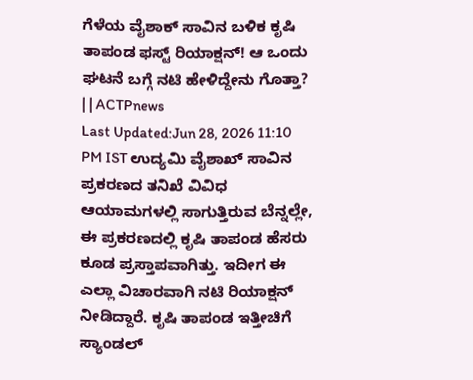ಗೆಳೆಯ ವೈಶಾಕ್ ಸಾವಿನ ಬಳಿಕ ಕೃಷಿ ತಾಪಂಡ ಫಸ್ಟ್ ರಿಯಾಕ್ಷನ್! ಆ ಒಂದು ಘಟನೆ ಬಗ್ಗೆ ನಟಿ ಹೇಳಿದ್ದೇನು ಗೊತ್ತಾ? | | ACTPnews
Last Updated:Jun 28, 2026 11:10 PM IST ಉದ್ಯಮಿ ವೈಶಾಖ್ ಸಾವಿನ ಪ್ರಕರಣದ ತನಿಖೆ ವಿವಿಧ ಆಯಾಮಗಳಲ್ಲಿ ಸಾಗುತ್ತಿರುವ ಬೆನ್ನಲ್ಲೇ, ಈ ಪ್ರಕರಣದಲ್ಲಿ ಕೃಷಿ ತಾಪಂಡ ಹೆಸರು ಕೂಡ ಪ್ರಸ್ತಾಪವಾಗಿತ್ತು. ಇದೀಗ ಈ ಎಲ್ಲಾ ವಿಚಾರವಾಗಿ ನಟಿ ರಿಯಾಕ್ಷನ್ ನೀಡಿದ್ದಾರೆ. ಕೃಷಿ ತಾಪಂಡ ಇತ್ತೀಚಿಗೆ ಸ್ಯಾಂಡಲ್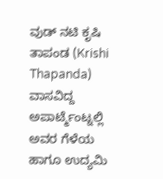ವುಡ್ ನಟಿ ಕೃಷಿ ತಾಪಂಡ (Krishi Thapanda) ವಾಸವಿದ್ದ ಅಪಾರ್ಟ್ಮೆಂಟ್ನಲ್ಲಿ ಅವರ ಗೆಳೆಯ ಹಾಗೂ ಉದ್ಯಮಿ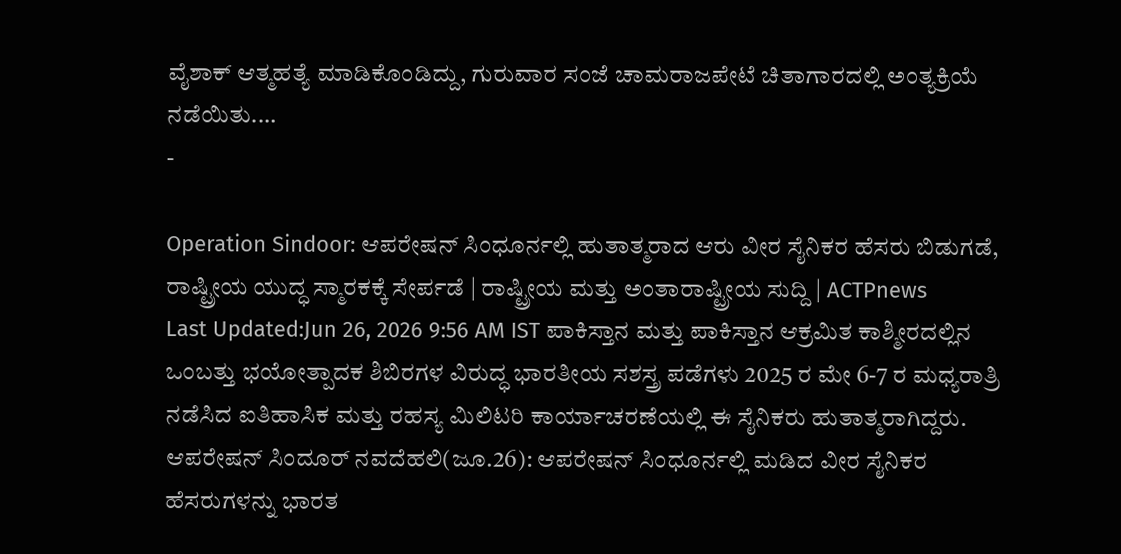ವೈಶಾಕ್ ಆತ್ಮಹತ್ಯೆ ಮಾಡಿಕೊಂಡಿದ್ದು, ಗುರುವಾರ ಸಂಜೆ ಚಾಮರಾಜಪೇಟೆ ಚಿತಾಗಾರದಲ್ಲಿ ಅಂತ್ಯಕ್ರಿಯೆ ನಡೆಯಿತು.…
-

Operation Sindoor: ಆಪರೇಷನ್ ಸಿಂಧೂರ್ನಲ್ಲಿ ಹುತಾತ್ಮರಾದ ಆರು ವೀರ ಸೈನಿಕರ ಹೆಸರು ಬಿಡುಗಡೆ, ರಾಷ್ಟ್ರೀಯ ಯುದ್ಧ ಸ್ಮಾರಕಕ್ಕೆ ಸೇರ್ಪಡೆ | ರಾಷ್ಟ್ರೀಯ ಮತ್ತು ಅಂತಾರಾಷ್ಟ್ರೀಯ ಸುದ್ದಿ | ACTPnews
Last Updated:Jun 26, 2026 9:56 AM IST ಪಾಕಿಸ್ತಾನ ಮತ್ತು ಪಾಕಿಸ್ತಾನ ಆಕ್ರಮಿತ ಕಾಶ್ಮೀರದಲ್ಲಿನ ಒಂಬತ್ತು ಭಯೋತ್ಪಾದಕ ಶಿಬಿರಗಳ ವಿರುದ್ಧ ಭಾರತೀಯ ಸಶಸ್ತ್ರ ಪಡೆಗಳು 2025 ರ ಮೇ 6-7 ರ ಮಧ್ಯರಾತ್ರಿ ನಡೆಸಿದ ಐತಿಹಾಸಿಕ ಮತ್ತು ರಹಸ್ಯ ಮಿಲಿಟರಿ ಕಾರ್ಯಾಚರಣೆಯಲ್ಲಿ ಈ ಸೈನಿಕರು ಹುತಾತ್ಮರಾಗಿದ್ದರು. ಆಪರೇಷನ್ ಸಿಂದೂರ್ ನವದೆಹಲಿ(ಜೂ.26): ಆಪರೇಷನ್ ಸಿಂಧೂರ್ನಲ್ಲಿ ಮಡಿದ ವೀರ ಸೈನಿಕರ ಹೆಸರುಗಳನ್ನು ಭಾರತ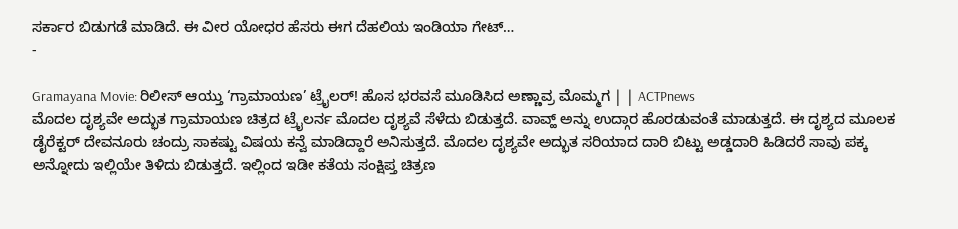ಸರ್ಕಾರ ಬಿಡುಗಡೆ ಮಾಡಿದೆ. ಈ ವೀರ ಯೋಧರ ಹೆಸರು ಈಗ ದೆಹಲಿಯ ಇಂಡಿಯಾ ಗೇಟ್…
-

Gramayana Movie: ರಿಲೀಸ್ ಆಯ್ತು ‘ಗ್ರಾಮಾಯಣ’ ಟ್ರೈಲರ್! ಹೊಸ ಭರವಸೆ ಮೂಡಿಸಿದ ಅಣ್ಣಾವ್ರ ಮೊಮ್ಮಗ | | ACTPnews
ಮೊದಲ ದೃಶ್ಯವೇ ಅದ್ಭುತ ಗ್ರಾಮಾಯಣ ಚಿತ್ರದ ಟ್ರೈಲರ್ನ ಮೊದಲ ದೃಶ್ಯವೆ ಸೆಳೆದು ಬಿಡುತ್ತದೆ. ವಾವ್ಹ್ ಅನ್ನು ಉದ್ಗಾರ ಹೊರಡುವಂತೆ ಮಾಡುತ್ತದೆ. ಈ ದೃಶ್ಯದ ಮೂಲಕ ಡೈರೆಕ್ಟರ್ ದೇವನೂರು ಚಂದ್ರು ಸಾಕಷ್ಟು ವಿಷಯ ಕನ್ವೆ ಮಾಡಿದ್ದಾರೆ ಅನಿಸುತ್ತದೆ. ಮೊದಲ ದೃಶ್ಯವೇ ಅದ್ಭುತ ಸರಿಯಾದ ದಾರಿ ಬಿಟ್ಟು ಅಡ್ಡದಾರಿ ಹಿಡಿದರೆ ಸಾವು ಪಕ್ಕ ಅನ್ನೋದು ಇಲ್ಲಿಯೇ ತಿಳಿದು ಬಿಡುತ್ತದೆ. ಇಲ್ಲಿಂದ ಇಡೀ ಕತೆಯ ಸಂಕ್ಷಿಪ್ತ ಚಿತ್ರಣ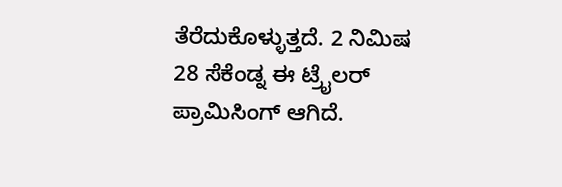ತೆರೆದುಕೊಳ್ಳುತ್ತದೆ. 2 ನಿಮಿಷ 28 ಸೆಕೆಂಡ್ನ ಈ ಟ್ರೈಲರ್ ಪ್ರಾಮಿಸಿಂಗ್ ಆಗಿದೆ.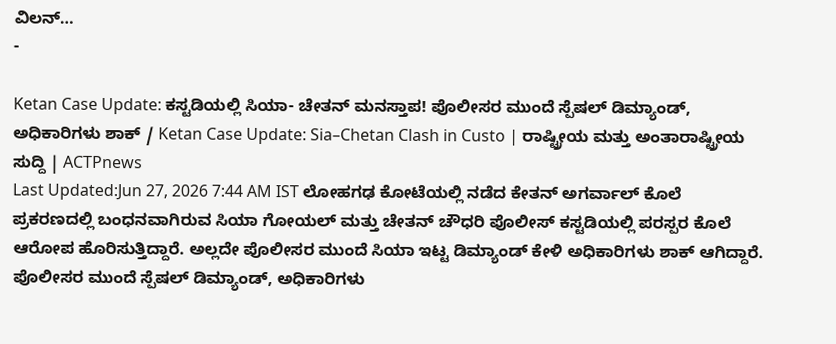ವಿಲನ್…
-

Ketan Case Update: ಕಸ್ಟಡಿಯಲ್ಲಿ ಸಿಯಾ- ಚೇತನ್ ಮನಸ್ತಾಪ! ಪೊಲೀಸರ ಮುಂದೆ ಸ್ಪೆಷಲ್ ಡಿಮ್ಯಾಂಡ್, ಅಧಿಕಾರಿಗಳು ಶಾಕ್ / Ketan Case Update: Sia–Chetan Clash in Custo | ರಾಷ್ಟ್ರೀಯ ಮತ್ತು ಅಂತಾರಾಷ್ಟ್ರೀಯ ಸುದ್ದಿ | ACTPnews
Last Updated:Jun 27, 2026 7:44 AM IST ಲೋಹಗಢ ಕೋಟೆಯಲ್ಲಿ ನಡೆದ ಕೇತನ್ ಅಗರ್ವಾಲ್ ಕೊಲೆ ಪ್ರಕರಣದಲ್ಲಿ ಬಂಧನವಾಗಿರುವ ಸಿಯಾ ಗೋಯಲ್ ಮತ್ತು ಚೇತನ್ ಚೌಧರಿ ಪೊಲೀಸ್ ಕಸ್ಟಡಿಯಲ್ಲಿ ಪರಸ್ಪರ ಕೊಲೆ ಆರೋಪ ಹೊರಿಸುತ್ತಿದ್ದಾರೆ. ಅಲ್ಲದೇ ಪೊಲೀಸರ ಮುಂದೆ ಸಿಯಾ ಇಟ್ಟ ಡಿಮ್ಯಾಂಡ್ ಕೇಳಿ ಅಧಿಕಾರಿಗಳು ಶಾಕ್ ಆಗಿದ್ದಾರೆ. ಪೊಲೀಸರ ಮುಂದೆ ಸ್ಪೆಷಲ್ ಡಿಮ್ಯಾಂಡ್, ಅಧಿಕಾರಿಗಳು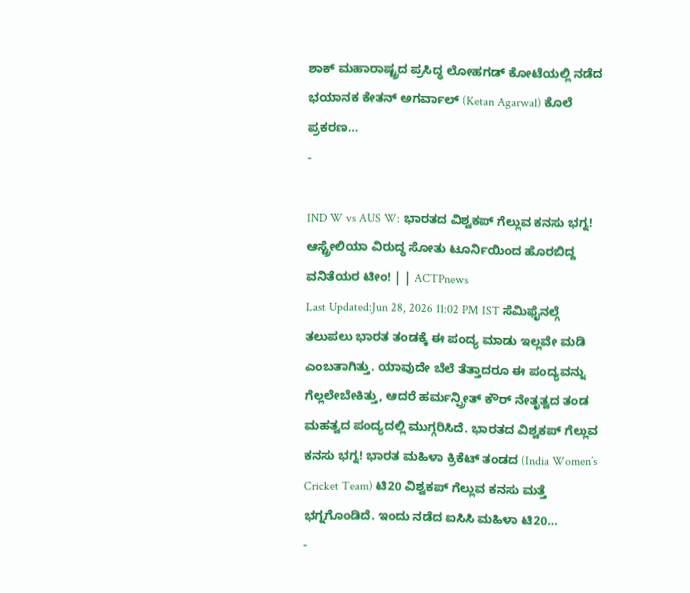ಶಾಕ್ ಮಹಾರಾಷ್ಟ್ರದ ಪ್ರಸಿದ್ಧ ಲೋಹಗಡ್ ಕೋಟೆಯಲ್ಲಿ ನಡೆದ ಭಯಾನಕ ಕೇತನ್ ಅಗರ್ವಾಲ್ (Ketan Agarwal) ಕೊಲೆ ಪ್ರಕರಣ…
-

IND W vs AUS W: ಭಾರತದ ವಿಶ್ವಕಪ್ ಗೆಲ್ಲುವ ಕನಸು ಭಗ್ನ! ಆಸ್ಟ್ರೇಲಿಯಾ ವಿರುದ್ಧ ಸೋತು ಟೂರ್ನಿಯಿಂದ ಹೊರಬಿದ್ದ ವನಿತೆಯರ ಟೀಂ! | | ACTPnews
Last Updated:Jun 28, 2026 11:02 PM IST ಸೆಮಿಫೈನಲ್ಗೆ ತಲುಪಲು ಭಾರತ ತಂಡಕ್ಕೆ ಈ ಪಂದ್ಯ ಮಾಡು ಇಲ್ಲವೇ ಮಡಿ ಎಂಬತಾಗಿತ್ತು. ಯಾವುದೇ ಬೆಲೆ ತೆತ್ತಾದರೂ ಈ ಪಂದ್ಯವನ್ನು ಗೆಲ್ಲಲೇಬೇಕಿತ್ತು, ಆದರೆ ಹರ್ಮನ್ಪ್ರೀತ್ ಕೌರ್ ನೇತೃತ್ವದ ತಂಡ ಮಹತ್ವದ ಪಂದ್ಯದಲ್ಲಿ ಮುಗ್ಗರಿಸಿದೆ. ಭಾರತದ ವಿಶ್ವಕಪ್ ಗೆಲ್ಲುವ ಕನಸು ಭಗ್ನ! ಭಾರತ ಮಹಿಳಾ ಕ್ರಿಕೆಟ್ ತಂಡದ (India Women’s Cricket Team) ಟಿ20 ವಿಶ್ವಕಪ್ ಗೆಲ್ಲುವ ಕನಸು ಮತ್ತೆ ಭಗ್ನಗೊಂಡಿದೆ. ಇಂದು ನಡೆದ ಐಸಿಸಿ ಮಹಿಳಾ ಟಿ20…
-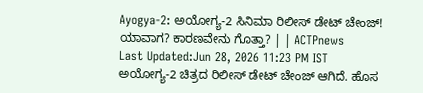Ayogya-2: ಅಯೋಗ್ಯ-2 ಸಿನಿಮಾ ರಿಲೀಸ್ ಡೇಟ್ ಚೇಂಜ್! ಯಾವಾಗ? ಕಾರಣವೇನು ಗೊತ್ತಾ? | | ACTPnews
Last Updated:Jun 28, 2026 11:23 PM IST ಅಯೋಗ್ಯ-2 ಚಿತ್ರದ ರಿಲೀಸ್ ಡೇಟ್ ಚೇಂಜ್ ಆಗಿದೆ. ಹೊಸ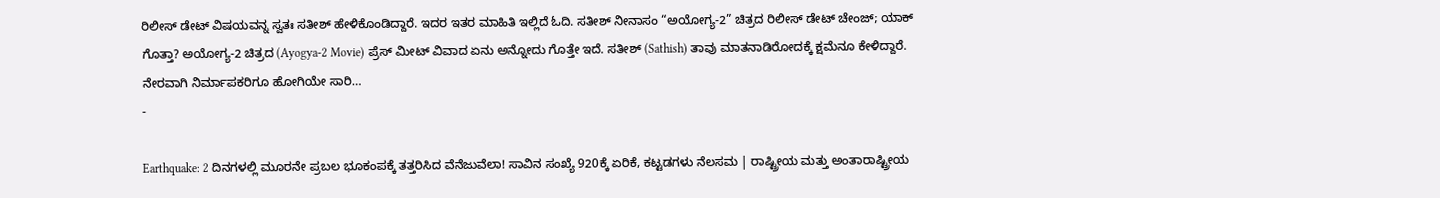ರಿಲೀಸ್ ಡೇಟ್ ವಿಷಯವನ್ನ ಸ್ವತಃ ಸತೀಶ್ ಹೇಳಿಕೊಂಡಿದ್ದಾರೆ. ಇದರ ಇತರ ಮಾಹಿತಿ ಇಲ್ಲಿದೆ ಓದಿ. ಸತೀಶ್ ನೀನಾಸಂ “ಅಯೋಗ್ಯ-2” ಚಿತ್ರದ ರಿಲೀಸ್ ಡೇಟ್ ಚೇಂಜ್; ಯಾಕ್ ಗೊತ್ತಾ? ಅಯೋಗ್ಯ-2 ಚಿತ್ರದ (Ayogya-2 Movie) ಪ್ರೆಸ್ ಮೀಟ್ ವಿವಾದ ಏನು ಅನ್ನೋದು ಗೊತ್ತೇ ಇದೆ. ಸತೀಶ್ (Sathish) ತಾವು ಮಾತನಾಡಿರೋದಕ್ಕೆ ಕ್ಷಮೆನೂ ಕೇಳಿದ್ದಾರೆ. ನೇರವಾಗಿ ನಿರ್ಮಾಪಕರಿಗೂ ಹೋಗಿಯೇ ಸಾರಿ…
-

Earthquake: 2 ದಿನಗಳಲ್ಲಿ ಮೂರನೇ ಪ್ರಬಲ ಭೂಕಂಪಕ್ಕೆ ತತ್ತರಿಸಿದ ವೆನೆಜುವೆಲಾ! ಸಾವಿನ ಸಂಖ್ಯೆ 920ಕ್ಕೆ ಏರಿಕೆ, ಕಟ್ಟಡಗಳು ನೆಲಸಮ | ರಾಷ್ಟ್ರೀಯ ಮತ್ತು ಅಂತಾರಾಷ್ಟ್ರೀಯ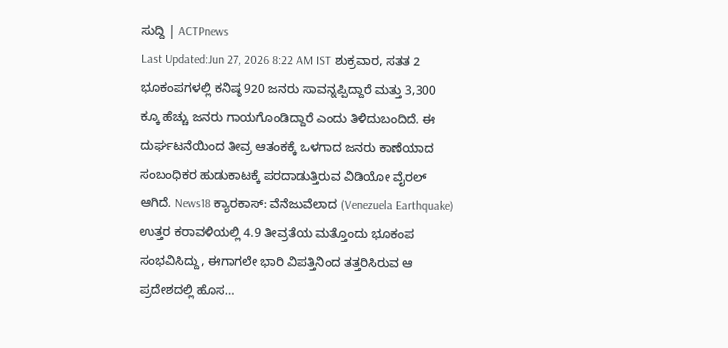ಸುದ್ದಿ | ACTPnews
Last Updated:Jun 27, 2026 8:22 AM IST ಶುಕ್ರವಾರ, ಸತತ 2 ಭೂಕಂಪಗಳಲ್ಲಿ ಕನಿಷ್ಠ 920 ಜನರು ಸಾವನ್ನಪ್ಪಿದ್ದಾರೆ ಮತ್ತು 3,300 ಕ್ಕೂ ಹೆಚ್ಚು ಜನರು ಗಾಯಗೊಂಡಿದ್ದಾರೆ ಎಂದು ತಿಳಿದುಬಂದಿದೆ. ಈ ದುರ್ಘಟನೆಯಿಂದ ತೀವ್ರ ಆತಂಕಕ್ಕೆ ಒಳಗಾದ ಜನರು ಕಾಣೆಯಾದ ಸಂಬಂಧಿಕರ ಹುಡುಕಾಟಕ್ಕೆ ಪರದಾಡುತ್ತಿರುವ ವಿಡಿಯೋ ವೈರಲ್ ಆಗಿದೆ. News18 ಕ್ಯಾರಕಾಸ್: ವೆನೆಜುವೆಲಾದ (Venezuela Earthquake) ಉತ್ತರ ಕರಾವಳಿಯಲ್ಲಿ 4.9 ತೀವ್ರತೆಯ ಮತ್ತೊಂದು ಭೂಕಂಪ ಸಂಭವಿಸಿದ್ದು, ಈಗಾಗಲೇ ಭಾರಿ ವಿಪತ್ತಿನಿಂದ ತತ್ತರಿಸಿರುವ ಆ ಪ್ರದೇಶದಲ್ಲಿ ಹೊಸ…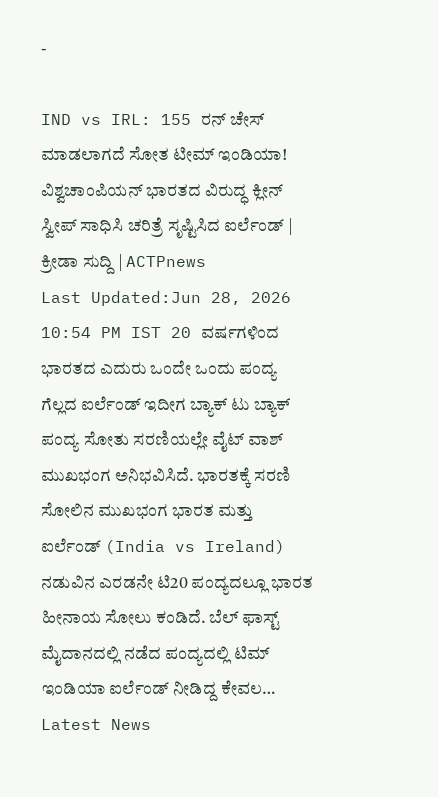-

IND vs IRL: 155 ರನ್ ಚೇಸ್ ಮಾಡಲಾಗದೆ ಸೋತ ಟೀಮ್ ಇಂಡಿಯಾ! ವಿಶ್ವಚಾಂಪಿಯನ್ ಭಾರತದ ವಿರುದ್ಧ ಕ್ಲೀನ್ ಸ್ವೀಪ್ ಸಾಧಿಸಿ ಚರಿತ್ರೆ ಸೃಷ್ಟಿಸಿದ ಐರ್ಲೆಂಡ್ | ಕ್ರೀಡಾ ಸುದ್ದಿ | ACTPnews
Last Updated:Jun 28, 2026 10:54 PM IST 20 ವರ್ಷಗಳಿಂದ ಭಾರತದ ಎದುರು ಒಂದೇ ಒಂದು ಪಂದ್ಯ ಗೆಲ್ಲದ ಐರ್ಲೆಂಡ್ ಇದೀಗ ಬ್ಯಾಕ್ ಟು ಬ್ಯಾಕ್ ಪಂದ್ಯ ಸೋತು ಸರಣಿಯಲ್ಲೇ ವೈಟ್ ವಾಶ್ ಮುಖಭಂಗ ಅನಿಭವಿಸಿದೆ. ಭಾರತಕ್ಕೆ ಸರಣಿ ಸೋಲಿನ ಮುಖಭಂಗ ಭಾರತ ಮತ್ತು ಐರ್ಲೆಂಡ್ (India vs Ireland) ನಡುವಿನ ಎರಡನೇ ಟಿ20 ಪಂದ್ಯದಲ್ಲೂ ಭಾರತ ಹೀನಾಯ ಸೋಲು ಕಂಡಿದೆ. ಬೆಲ್ ಫಾಸ್ಟ್ ಮೈದಾನದಲ್ಲಿ ನಡೆದ ಪಂದ್ಯದಲ್ಲಿ ಟಿಮ್ ಇಂಡಿಯಾ ಐರ್ಲೆಂಡ್ ನೀಡಿದ್ದ ಕೇವಲ…
Latest News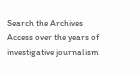Search the Archives
Access over the years of investigative journalism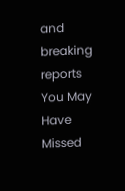and breaking reports
You May Have Missed